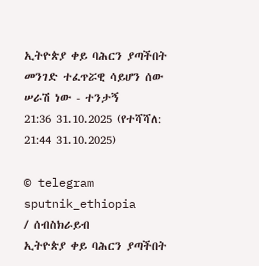ኢትዮጵያ ቀይ ባሕርን ያጣችበት መንገድ ተፈጥሯዊ ሳይሆን ሰው ሠራሽ ነው - ተንታኝ
21:36 31.10.2025 (የተሻሻለ: 21:44 31.10.2025)

© telegram sputnik_ethiopia
/ ሰብስክራይብ
ኢትዮጵያ ቀይ ባሕርን ያጣችበት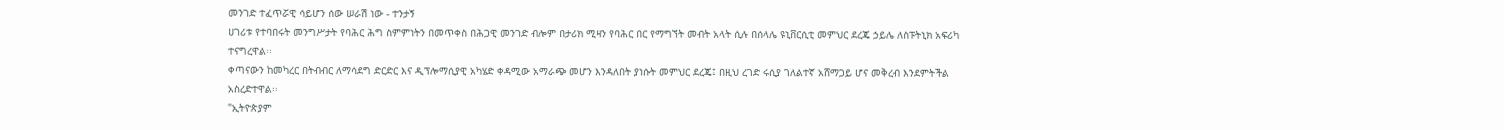መንገድ ተፈጥሯዊ ሳይሆን ሰው ሠራሽ ነው - ተንታኝ
ሀገሪቱ የተባበሩት መንግሥታት የባሕር ሕግ ስምምነትን በመጥቀስ በሕጋዊ መንገድ ብሎም በታሪክ ሚዛን የባሕር በር የማግኘት መብት አላት ሲሉ በሰላሌ ዩኒቨርሲቲ መምህር ደረጄ ኃይሌ ለስፑትኒክ አፍሪካ ተናግረዋል፡፡
ቀጣናውን ከመካረር በትብብር ለማሳደግ ድርድር እና ዲፕሎማሲያዊ አካሄድ ቀዳሚው አማራጭ መሆን እንዳለበት ያነሱት መምህር ደረጄ፤ በዚህ ረገድ ሩሲያ ገለልተኛ አሸማጋይ ሆና መቅረብ እንደምትችል አስረድተዋል፡፡
"ኢትዮጵያም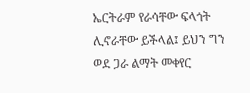ኤርትራም የራሳቸው ፍላጎት ሊኖራቸው ይችላል፤ ይህን ግን ወደ ጋራ ልማት መቀየር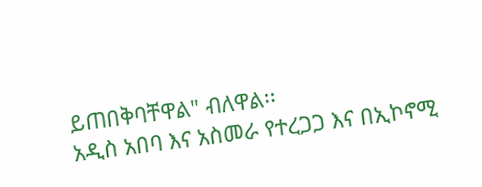ይጠበቅባቸዋል" ብለዋል፡፡
አዲስ አበባ እና አስመራ የተረጋጋ እና በኢኮኖሚ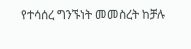የተሳሰረ ግንኙነት መመስረት ከቻሉ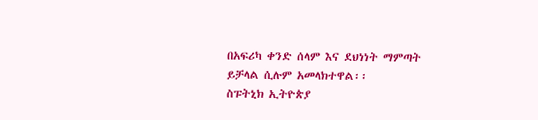በአፍሪካ ቀንድ ሰላም እና ደህነነት ማምጣት ይቻላል ሲሉም አመላክተዋል፡፡
ስፑትኒክ ኢትዮጵያ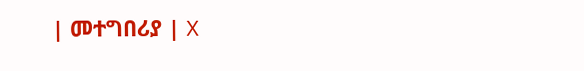| መተግበሪያ | X